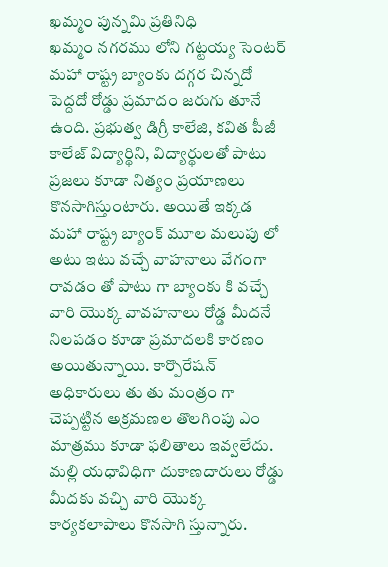ఖమ్మం పున్నమి ప్రతినిధి
ఖమ్మం నగరము లోని గట్టయ్య సెంటర్ మహా రాష్ట్ర బ్యాంకు దగ్గర చిన్నదో పెద్దదో రోడ్డు ప్రమాదం జరుగు తూనే ఉంది. ప్రభుత్వ డిగ్రీ కాలేజి, కవిత పీజీ కాలేజ్ విద్యార్థిని, విద్యార్థులతో పాటు ప్రజలు కూడా నిత్యం ప్రయాణలు కొనసాగిస్తుంటారు. అయితే ఇక్కడ మహా రాష్ట్ర బ్యాంక్ మూల మలుపు లో అటు ఇటు వచ్చే వాహనాలు వేగంగా రావడం తో పాటు గా బ్యాంకు కి వచ్చే వారి యొక్క వావహనాలు రోడ్డ మీదనే నిలపడం కూడా ప్రమాదలకి కారణం అయితున్నాయి. కార్పొరేషన్ అధికారులు తు తు మంత్రం గా చెప్పట్టిన అక్రమణల తొలగింపు ఎం మాత్రము కూడా ఫలితాలు ఇవ్వలేదు. మల్లి యధావిధిగా దుకాణదారులు రోడ్డు మీదకు వచ్చి వారి యొక్క కార్యకలాపాలు కొనసాగి స్తున్నారు.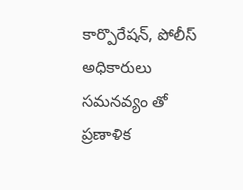కార్పొరేషన్, పోలీస్ అధికారులు సమనవ్యం తో ప్రణాళిక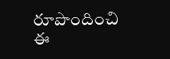రూపొందించి ఈ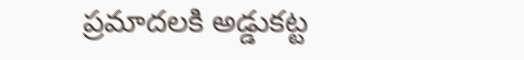ప్రమాదలకి అడ్డుకట్ట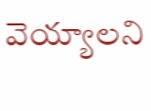వెయ్యాలని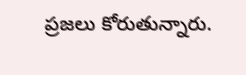ప్రజలు కోరుతున్నారు.